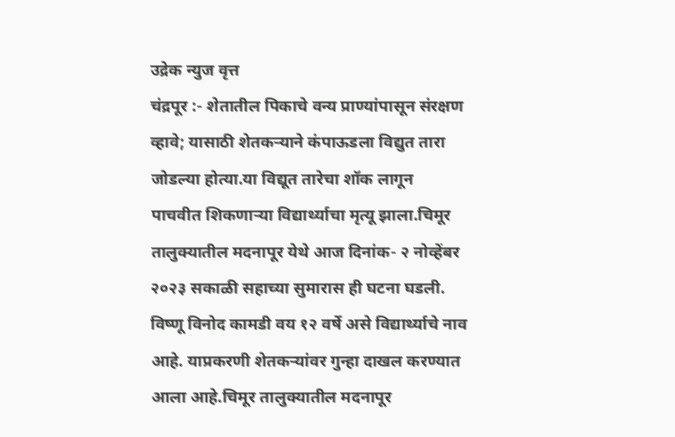उद्रेक न्युज वृत्त
चंद्रपूर :- शेतातील पिकाचे वन्य प्राण्यांपासून संरक्षण व्हावे; यासाठी शेतकऱ्याने कंपाऊडला विद्युत तारा जोडल्या होत्या.या विद्यूत तारेचा शॉक लागून पाचवीत शिकणाऱ्या विद्यार्थ्याचा मृत्यू झाला.चिमूर तालुक्यातील मदनापूर येथे आज दिनांक- २ नोव्हेंबर २०२३ सकाळी सहाच्या सुमारास ही घटना घडली. विष्णू विनोद कामडी वय १२ वर्षे असे विद्यार्थ्याचे नाव आहे. याप्रकरणी शेतकऱ्यांवर गुन्हा दाखल करण्यात आला आहे.चिमूर तालुक्यातील मदनापूर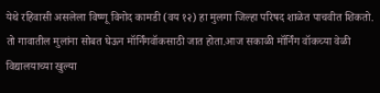येथे रहिवासी असलेला विष्णू विनोद कामडी (वय १२) हा मुलगा जिल्हा परिषद शाळेत पाचवीत शिकतो. तो गावातील मुलांना सोबत घेऊन मॉर्निंगवॉकसाठी जात होता.आज सकाळी मॉर्निंग वॉकच्या वेळी विद्यालयाच्या खुल्या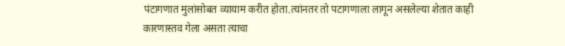पंटागणात मुलांसोबत व्यायाम करीत होता.त्यांनतर तो पटागणाला लागून असलेल्या शेतात काही
कारणास्तव गेला असता त्याचा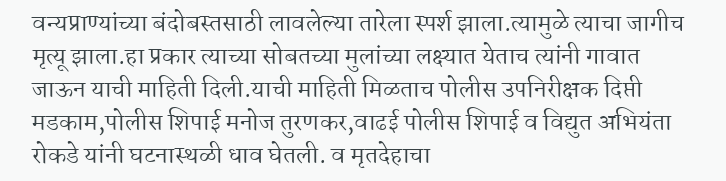वन्यप्राण्यांच्या बंदोबस्तसाठी लावलेल्या तारेला स्पर्श झाला.त्यामुळे त्याचा जागीच मृत्यू झाला.हा प्रकार त्याच्या सोबतच्या मुलांच्या लक्ष्यात येताच त्यांनी गावात जाऊन याची माहिती दिली.याची माहिती मिळताच पोलीस उपनिरीक्षक दिप्ती मडकाम,पोलीस शिपाई मनोज तुरणकर,वाढई पोलीस शिपाई व विद्युत अभियंता रोकडे यांनी घटनास्थळी धाव घेतली. व मृतदेहाचा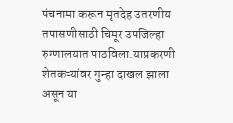पंचनामा करून मृतदेह उतरणीय तपासणीसाठी चिमूर उपजिल्हा रुग्णालयात पाठविला.याप्रकरणी शेतकऱ्यांवर गुन्हा दाखल झाला असून या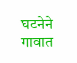घटनेने गावात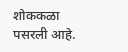शोककळा पसरली आहे.